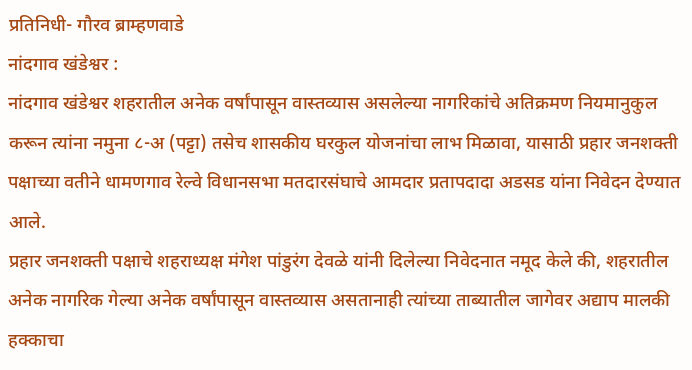प्रतिनिधी- गौरव ब्राम्हणवाडे
नांदगाव खंडेश्वर :
नांदगाव खंडेश्वर शहरातील अनेक वर्षांपासून वास्तव्यास असलेल्या नागरिकांचे अतिक्रमण नियमानुकुल करून त्यांना नमुना ८-अ (पट्टा) तसेच शासकीय घरकुल योजनांचा लाभ मिळावा, यासाठी प्रहार जनशक्ती पक्षाच्या वतीने धामणगाव रेल्वे विधानसभा मतदारसंघाचे आमदार प्रतापदादा अडसड यांना निवेदन देण्यात आले.
प्रहार जनशक्ती पक्षाचे शहराध्यक्ष मंगेश पांडुरंग देवळे यांनी दिलेल्या निवेदनात नमूद केले की, शहरातील अनेक नागरिक गेल्या अनेक वर्षांपासून वास्तव्यास असतानाही त्यांच्या ताब्यातील जागेवर अद्याप मालकी हक्काचा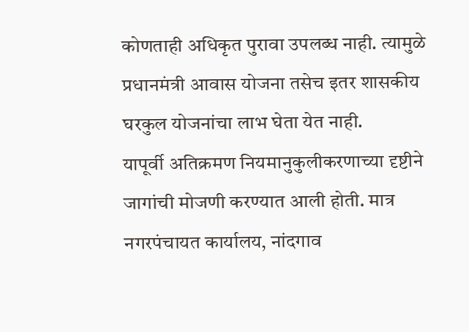कोणताही अधिकृत पुरावा उपलब्ध नाही. त्यामुळे प्रधानमंत्री आवास योजना तसेच इतर शासकीय घरकुल योजनांचा लाभ घेता येत नाही.
यापूर्वी अतिक्रमण नियमानुकुलीकरणाच्या दृष्टीने जागांची मोजणी करण्यात आली होती. मात्र नगरपंचायत कार्यालय, नांदगाव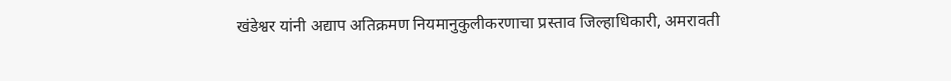खंडेश्वर यांनी अद्याप अतिक्रमण नियमानुकुलीकरणाचा प्रस्ताव जिल्हाधिकारी, अमरावती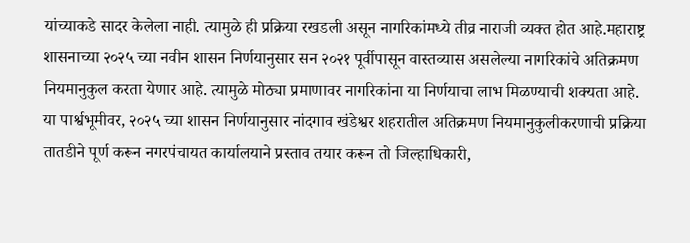यांच्याकडे सादर केलेला नाही. त्यामुळे ही प्रक्रिया रखडली असून नागरिकांमध्ये तीव्र नाराजी व्यक्त होत आहे.महाराष्ट्र शासनाच्या २०२५ च्या नवीन शासन निर्णयानुसार सन २०२१ पूर्वीपासून वास्तव्यास असलेल्या नागरिकांचे अतिक्रमण नियमानुकुल करता येणार आहे. त्यामुळे मोठ्या प्रमाणावर नागरिकांना या निर्णयाचा लाभ मिळण्याची शक्यता आहे.
या पार्श्वभूमीवर, २०२५ च्या शासन निर्णयानुसार नांदगाव खंडेश्वर शहरातील अतिक्रमण नियमानुकुलीकरणाची प्रक्रिया तातडीने पूर्ण करून नगरपंचायत कार्यालयाने प्रस्ताव तयार करून तो जिल्हाधिकारी,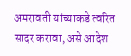अमरावती यांच्याकडे त्वरित सादर करावा, असे आदेश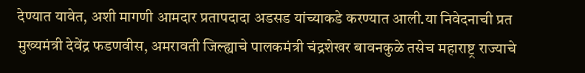देण्यात यावेत, अशी मागणी आमदार प्रतापदादा अडसड यांच्याकडे करण्यात आली.या निवेदनाची प्रत मुख्यमंत्री देवेंद्र फडणवीस, अमरावती जिल्ह्याचे पालकमंत्री चंद्रशेखर बावनकुळे तसेच महाराष्ट्र राज्याचे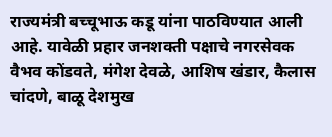राज्यमंत्री बच्चूभाऊ कडू यांना पाठविण्यात आली आहे. यावेळी प्रहार जनशक्ती पक्षाचे नगरसेवक वैभव कोंडवते, मंगेश देवळे, आशिष खंडार, कैलास चांदणे, बाळू देशमुख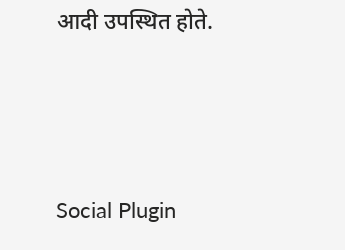आदी उपस्थित होते.





Social Plugin